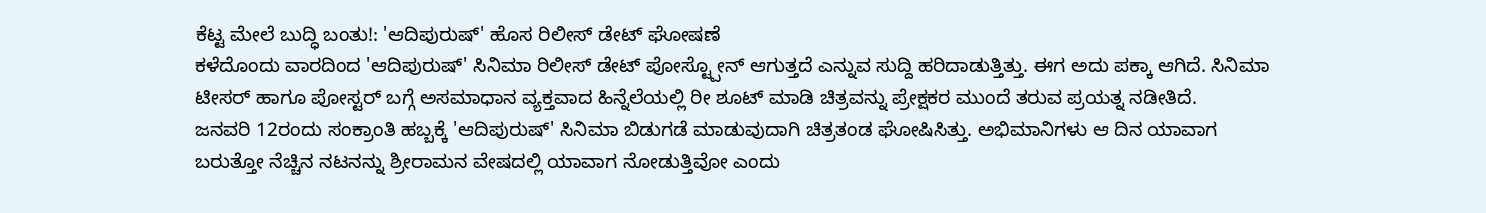ಕೆಟ್ಟ ಮೇಲೆ ಬುದ್ಧಿ ಬಂತು!: 'ಆದಿಪುರುಷ್' ಹೊಸ ರಿಲೀಸ್ ಡೇಟ್ ಘೋಷಣೆ
ಕಳೆದೊಂದು ವಾರದಿಂದ 'ಆದಿಪುರುಷ್' ಸಿನಿಮಾ ರಿಲೀಸ್ ಡೇಟ್ ಪೋಸ್ಟ್ಪೋನ್ ಆಗುತ್ತದೆ ಎನ್ನುವ ಸುದ್ದಿ ಹರಿದಾಡುತ್ತಿತ್ತು. ಈಗ ಅದು ಪಕ್ಕಾ ಆಗಿದೆ. ಸಿನಿಮಾ ಟೀಸರ್ ಹಾಗೂ ಪೋಸ್ಟರ್ ಬಗ್ಗೆ ಅಸಮಾಧಾನ ವ್ಯಕ್ತವಾದ ಹಿನ್ನೆಲೆಯಲ್ಲಿ ರೀ ಶೂಟ್ ಮಾಡಿ ಚಿತ್ರವನ್ನು ಪ್ರೇಕ್ಷಕರ ಮುಂದೆ ತರುವ ಪ್ರಯತ್ನ ನಡೀತಿದೆ.
ಜನವರಿ 12ರಂದು ಸಂಕ್ರಾಂತಿ ಹಬ್ಬಕ್ಕೆ 'ಆದಿಪುರುಷ್' ಸಿನಿಮಾ ಬಿಡುಗಡೆ ಮಾಡುವುದಾಗಿ ಚಿತ್ರತಂಡ ಘೋಷಿಸಿತ್ತು. ಅಭಿಮಾನಿಗಳು ಆ ದಿನ ಯಾವಾಗ ಬರುತ್ತೋ ನೆಚ್ಚಿನ ನಟನನ್ನು ಶ್ರೀರಾಮನ ವೇಷದಲ್ಲಿ ಯಾವಾಗ ನೋಡುತ್ತಿವೋ ಎಂದು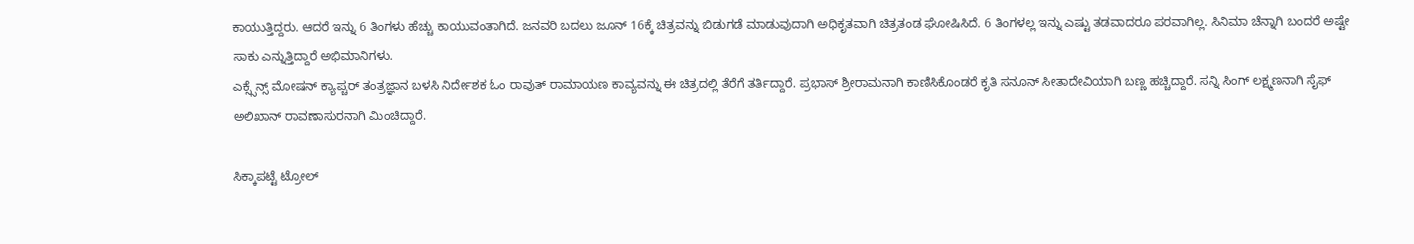ಕಾಯುತ್ತಿದ್ದರು. ಆದರೆ ಇನ್ನು 6 ತಿಂಗಳು ಹೆಚ್ಚು ಕಾಯುವಂತಾಗಿದೆ. ಜನವರಿ ಬದಲು ಜೂನ್ 16ಕ್ಕೆ ಚಿತ್ರವನ್ನು ಬಿಡುಗಡೆ ಮಾಡುವುದಾಗಿ ಅಧಿಕೃತವಾಗಿ ಚಿತ್ರತಂಡ ಘೋಷಿಸಿದೆ. 6 ತಿಂಗಳಲ್ಲ ಇನ್ನು ಎಷ್ಟು ತಡವಾದರೂ ಪರವಾಗಿಲ್ಲ. ಸಿನಿಮಾ ಚೆನ್ನಾಗಿ ಬಂದರೆ ಅಷ್ಟೇ ಸಾಕು ಎನ್ನುತ್ತಿದ್ದಾರೆ ಅಭಿಮಾನಿಗಳು.
ಎಕ್ಸ್ಸೆನ್ಸ್ ಮೋಷನ್ ಕ್ಯಾಪ್ಚರ್ ತಂತ್ರಜ್ಞಾನ ಬಳಸಿ ನಿರ್ದೇಶಕ ಓಂ ರಾವುತ್ ರಾಮಾಯಣ ಕಾವ್ಯವನ್ನು ಈ ಚಿತ್ರದಲ್ಲಿ ತೆರೆಗೆ ತರ್ತಿದ್ದಾರೆ. ಪ್ರಭಾಸ್ ಶ್ರೀರಾಮನಾಗಿ ಕಾಣಿಸಿಕೊಂಡರೆ ಕೃತಿ ಸನೂನ್ ಸೀತಾದೇವಿಯಾಗಿ ಬಣ್ಣ ಹಚ್ಚಿದ್ದಾರೆ. ಸನ್ನಿ ಸಿಂಗ್ ಲಕ್ಷ್ಮಣನಾಗಿ ಸೈಫ್ ಅಲಿಖಾನ್ ರಾವಣಾಸುರನಾಗಿ ಮಿಂಚಿದ್ದಾರೆ.

ಸಿಕ್ಕಾಪಟ್ಟೆ ಟ್ರೋಲ್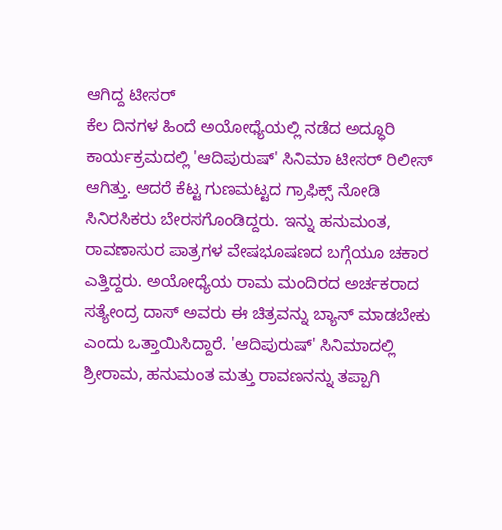ಆಗಿದ್ದ ಟೀಸರ್
ಕೆಲ ದಿನಗಳ ಹಿಂದೆ ಅಯೋಧ್ಯೆಯಲ್ಲಿ ನಡೆದ ಅದ್ಧೂರಿ ಕಾರ್ಯಕ್ರಮದಲ್ಲಿ 'ಆದಿಪುರುಷ್' ಸಿನಿಮಾ ಟೀಸರ್ ರಿಲೀಸ್ ಆಗಿತ್ತು. ಆದರೆ ಕೆಟ್ಟ ಗುಣಮಟ್ಟದ ಗ್ರಾಫಿಕ್ಸ್ ನೋಡಿ ಸಿನಿರಸಿಕರು ಬೇರಸಗೊಂಡಿದ್ದರು. ಇನ್ನು ಹನುಮಂತ, ರಾವಣಾಸುರ ಪಾತ್ರಗಳ ವೇಷಭೂಷಣದ ಬಗ್ಗೆಯೂ ಚಕಾರ ಎತ್ತಿದ್ದರು. ಅಯೋಧ್ಯೆಯ ರಾಮ ಮಂದಿರದ ಅರ್ಚಕರಾದ ಸತ್ಯೇಂದ್ರ ದಾಸ್ ಅವರು ಈ ಚಿತ್ರವನ್ನು ಬ್ಯಾನ್ ಮಾಡಬೇಕು ಎಂದು ಒತ್ತಾಯಿಸಿದ್ದಾರೆ. 'ಆದಿಪುರುಷ್' ಸಿನಿಮಾದಲ್ಲಿ ಶ್ರೀರಾಮ, ಹನುಮಂತ ಮತ್ತು ರಾವಣನನ್ನು ತಪ್ಪಾಗಿ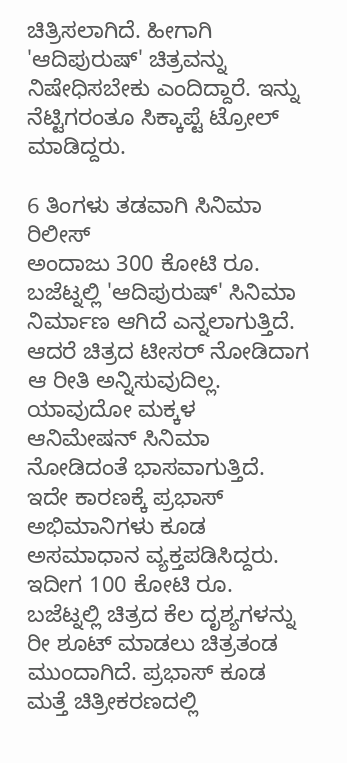ಚಿತ್ರಿಸಲಾಗಿದೆ. ಹೀಗಾಗಿ 'ಆದಿಪುರುಷ್' ಚಿತ್ರವನ್ನು ನಿಷೇಧಿಸಬೇಕು ಎಂದಿದ್ದಾರೆ. ಇನ್ನು ನೆಟ್ಟಿಗರಂತೂ ಸಿಕ್ಕಾಪ್ಟೆ ಟ್ರೋಲ್ ಮಾಡಿದ್ದರು.

6 ತಿಂಗಳು ತಡವಾಗಿ ಸಿನಿಮಾ ರಿಲೀಸ್
ಅಂದಾಜು 300 ಕೋಟಿ ರೂ. ಬಜೆಟ್ನಲ್ಲಿ 'ಆದಿಪುರುಷ್' ಸಿನಿಮಾ ನಿರ್ಮಾಣ ಆಗಿದೆ ಎನ್ನಲಾಗುತ್ತಿದೆ. ಆದರೆ ಚಿತ್ರದ ಟೀಸರ್ ನೋಡಿದಾಗ ಆ ರೀತಿ ಅನ್ನಿಸುವುದಿಲ್ಲ. ಯಾವುದೋ ಮಕ್ಕಳ ಆನಿಮೇಷನ್ ಸಿನಿಮಾ ನೋಡಿದಂತೆ ಭಾಸವಾಗುತ್ತಿದೆ. ಇದೇ ಕಾರಣಕ್ಕೆ ಪ್ರಭಾಸ್ ಅಭಿಮಾನಿಗಳು ಕೂಡ ಅಸಮಾಧಾನ ವ್ಯಕ್ತಪಡಿಸಿದ್ದರು. ಇದೀಗ 100 ಕೋಟಿ ರೂ. ಬಜೆಟ್ನಲ್ಲಿ ಚಿತ್ರದ ಕೆಲ ದೃಶ್ಯಗಳನ್ನು ರೀ ಶೂಟ್ ಮಾಡಲು ಚಿತ್ರತಂಡ ಮುಂದಾಗಿದೆ. ಪ್ರಭಾಸ್ ಕೂಡ ಮತ್ತೆ ಚಿತ್ರೀಕರಣದಲ್ಲಿ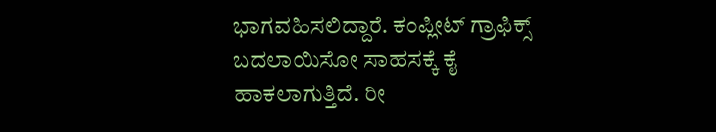ಭಾಗವಹಿಸಲಿದ್ದಾರೆ. ಕಂಪ್ಲೀಟ್ ಗ್ರಾಫಿಕ್ಸ್ ಬದಲಾಯಿಸೋ ಸಾಹಸಕ್ಕೆ ಕೈ ಹಾಕಲಾಗುತ್ತಿದೆ. ರೀ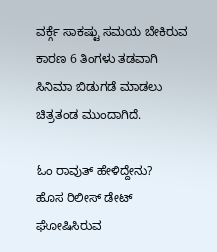ವರ್ಕ್ಗೆ ಸಾಕಷ್ಟು ಸಮಯ ಬೇಕಿರುವ ಕಾರಣ 6 ತಿಂಗಳು ತಡವಾಗಿ ಸಿನಿಮಾ ಬಿಡುಗಡೆ ಮಾಡಲು ಚಿತ್ರತಂಡ ಮುಂದಾಗಿದೆ.

ಓಂ ರಾವುತ್ ಹೇಳಿದ್ದೇನು?
ಹೊಸ ರಿಲೀಸ್ ಡೇಟ್ ಘೋಷಿಸಿರುವ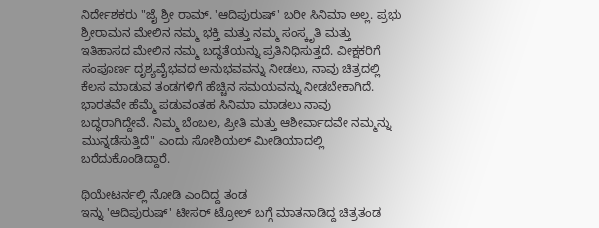ನಿರ್ದೇಶಕರು "ಜೈ ಶ್ರೀ ರಾಮ್. 'ಆದಿಪುರುಷ್' ಬರೀ ಸಿನಿಮಾ ಅಲ್ಲ. ಪ್ರಭು ಶ್ರೀರಾಮನ ಮೇಲಿನ ನಮ್ಮ ಭಕ್ತಿ ಮತ್ತು ನಮ್ಮ ಸಂಸ್ಕೃತಿ ಮತ್ತು ಇತಿಹಾಸದ ಮೇಲಿನ ನಮ್ಮ ಬದ್ಧತೆಯನ್ನು ಪ್ರತಿನಿಧಿಸುತ್ತದೆ. ವೀಕ್ಷಕರಿಗೆ ಸಂಪೂರ್ಣ ದೃಶ್ಯವೈಭವದ ಅನುಭವವನ್ನು ನೀಡಲು, ನಾವು ಚಿತ್ರದಲ್ಲಿ ಕೆಲಸ ಮಾಡುವ ತಂಡಗಳಿಗೆ ಹೆಚ್ಚಿನ ಸಮಯವನ್ನು ನೀಡಬೇಕಾಗಿದೆ. ಭಾರತವೇ ಹೆಮ್ಮೆ ಪಡುವಂತಹ ಸಿನಿಮಾ ಮಾಡಲು ನಾವು ಬದ್ಧರಾಗಿದ್ದೇವೆ. ನಿಮ್ಮ ಬೆಂಬಲ, ಪ್ರೀತಿ ಮತ್ತು ಆಶೀರ್ವಾದವೇ ನಮ್ಮನ್ನು ಮುನ್ನಡೆಸುತ್ತಿದೆ" ಎಂದು ಸೋಶಿಯಲ್ ಮೀಡಿಯಾದಲ್ಲಿ ಬರೆದುಕೊಂಡಿದ್ದಾರೆ.

ಥಿಯೇಟರ್ನಲ್ಲಿ ನೋಡಿ ಎಂದಿದ್ದ ತಂಡ
ಇನ್ನು 'ಆದಿಪುರುಷ್' ಟೀಸರ್ ಟ್ರೋಲ್ ಬಗ್ಗೆ ಮಾತನಾಡಿದ್ದ ಚಿತ್ರತಂಡ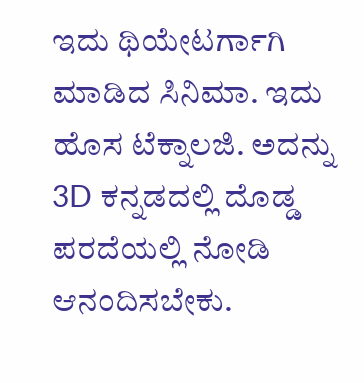ಇದು ಥಿಯೇಟರ್ಗಾಗಿ ಮಾಡಿದ ಸಿನಿಮಾ. ಇದು ಹೊಸ ಟೆಕ್ನಾಲಜಿ. ಅದನ್ನು 3D ಕನ್ನಡದಲ್ಲಿ ದೊಡ್ಡ ಪರದೆಯಲ್ಲಿ ನೋಡಿ ಆನಂದಿಸಬೇಕು.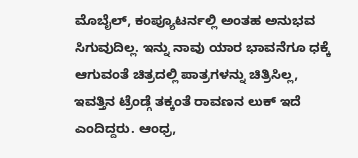ಮೊಬೈಲ್, ಕಂಪ್ಯೂಟರ್ನಲ್ಲಿ ಅಂತಹ ಅನುಭವ ಸಿಗುವುದಿಲ್ಲ. ಇನ್ನು ನಾವು ಯಾರ ಭಾವನೆಗೂ ಧಕ್ಕೆ ಆಗುವಂತೆ ಚಿತ್ರದಲ್ಲಿ ಪಾತ್ರಗಳನ್ನು ಚಿತ್ರಿಸಿಲ್ಲ, ಇವತ್ತಿನ ಟ್ರೆಂಡ್ಗೆ ತಕ್ಕಂತೆ ರಾವಣನ ಲುಕ್ ಇದೆ ಎಂದಿದ್ದರು. ಆಂಧ್ರ,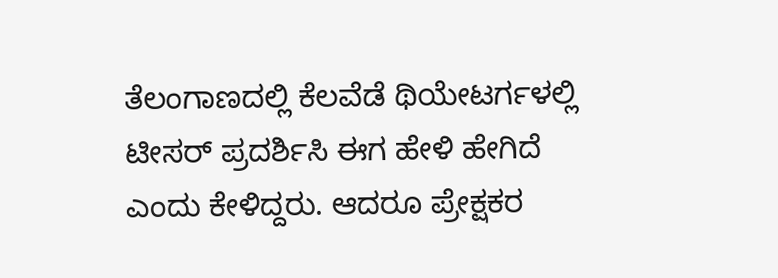ತೆಲಂಗಾಣದಲ್ಲಿ ಕೆಲವೆಡೆ ಥಿಯೇಟರ್ಗಳಲ್ಲಿ ಟೀಸರ್ ಪ್ರದರ್ಶಿಸಿ ಈಗ ಹೇಳಿ ಹೇಗಿದೆ ಎಂದು ಕೇಳಿದ್ದರು. ಆದರೂ ಪ್ರೇಕ್ಷಕರ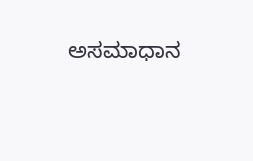ಅಸಮಾಧಾನ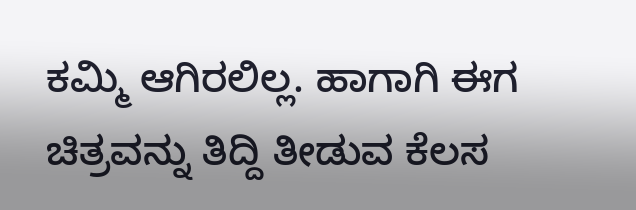ಕಮ್ಮಿ ಆಗಿರಲಿಲ್ಲ. ಹಾಗಾಗಿ ಈಗ ಚಿತ್ರವನ್ನು ತಿದ್ದಿ ತೀಡುವ ಕೆಲಸ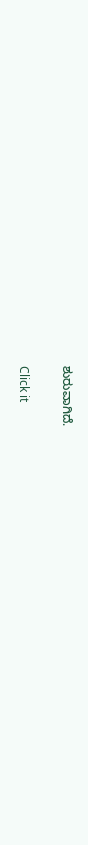ಶುರುವಾಗಿದೆ.


Click it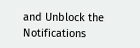and Unblock the Notifications